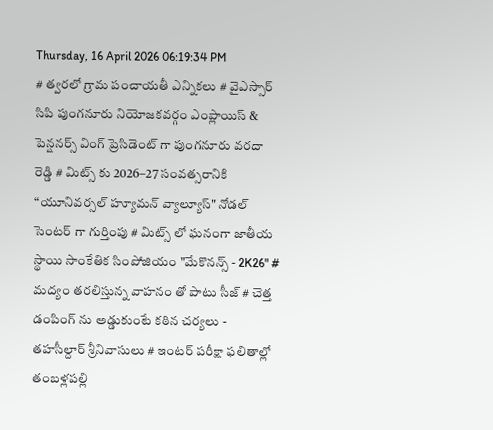Thursday, 16 April 2026 06:19:34 PM
# త్వరలో గ్రామ పంచాయతీ ఎన్నికలు # వైఎస్సార్ సిపి పుంగనూరు నియోజకవర్గం ఎంప్లాయిస్ & పెన్షనర్స్ వింగ్ ప్రెసిడెంట్ గా పుంగనూరు వరదా రెడ్డి # మిట్స్ కు 2026–27 సంవత్సరానికి “యూనివర్సల్ హ్యూమన్ వ్యాల్యూస్" నోడల్ సెంటర్‌ గా గుర్తింపు # మిట్స్ లో ఘనంగా జాతీయ స్థాయి సాంకేతిక సింపోజియం "మేకొనన్స్ - 2K26" # మద్యం తరలిస్తున్న వాహనం తో పాటు సీజ్ # చెత్త డంపింగ్ ను అడ్డుకుంటే కఠిన చర్యలు - తహసీల్దార్ శ్రీనివాసులు # ఇంటర్ పరీక్షా ఫలితాల్లో తంబళ్లపల్లి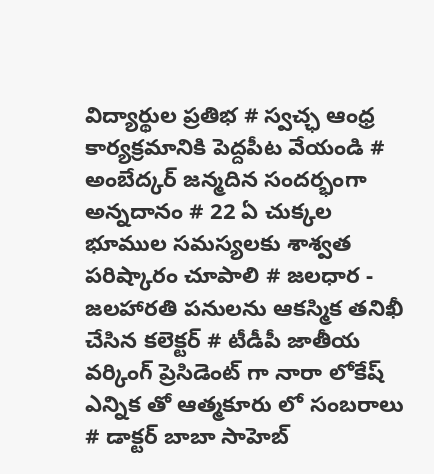విద్యార్థుల ప్రతిభ # స్వచ్ఛ ఆంధ్ర కార్యక్రమానికి పెద్దపీట వేయండి # అంబేద్కర్ జన్మదిన సందర్భంగా అన్నదానం # 22 ఏ చుక్కల భూముల సమస్యలకు శాశ్వత పరిష్కారం చూపాలి # జలధార - జలహారతి పనులను ఆకస్మిక తనిఖీ చేసిన కలెక్టర్ # టీడీపీ జాతీయ వర్కింగ్ ప్రెసిడెంట్ గా నారా లోకేష్ ఎన్నిక తో ఆత్మకూరు లో సంబరాలు # డాక్టర్ బాబా సాహెబ్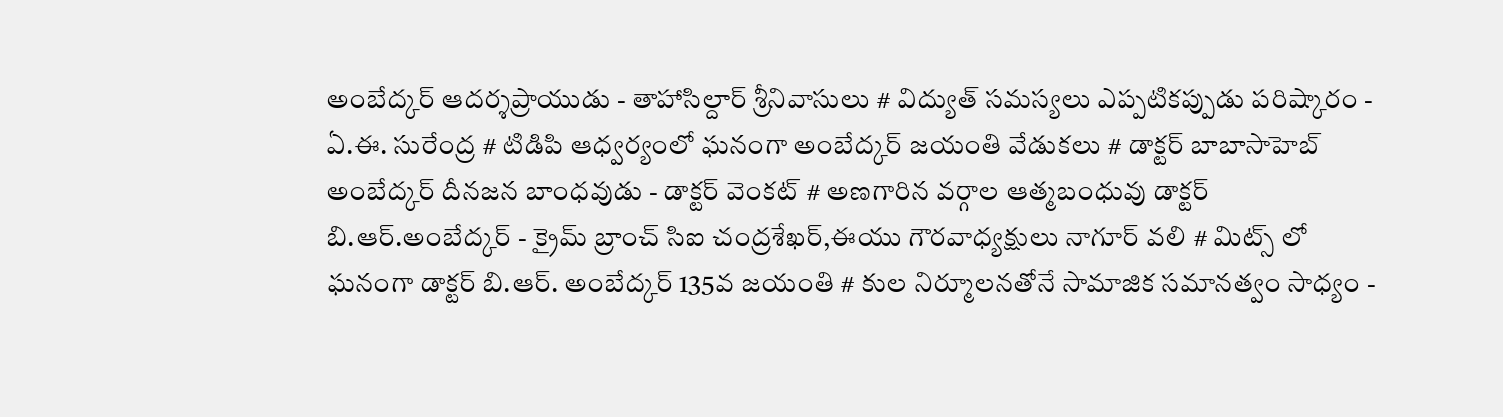అంబేద్కర్ ఆదర్శప్రాయుడు - తాహాసిల్దార్ శ్రీనివాసులు # విద్యుత్ సమస్యలు ఎప్పటికప్పుడు పరిష్కారం - ఏ.ఈ. సురేంద్ర # టిడిపి ఆధ్వర్యంలో ఘనంగా అంబేద్కర్ జయంతి వేడుకలు # డాక్టర్ బాబాసాహెబ్ అంబేద్కర్ దీనజన బాంధవుడు - డాక్టర్ వెంకట్ # అణగారిన వర్గాల ఆత్మబంధువు డాక్టర్ బి.ఆర్.అంబేద్కర్ - క్రైమ్ బ్రాంచ్ సిఐ చంద్రశేఖర్,ఈయు గౌరవాధ్యక్షులు నాగూర్ వలి # మిట్స్ లో ఘనంగా డాక్టర్ బి.ఆర్. అంబేద్కర్ 135వ జయంతి # కుల నిర్మూలనతోనే సామాజిక సమానత్వం సాధ్యం -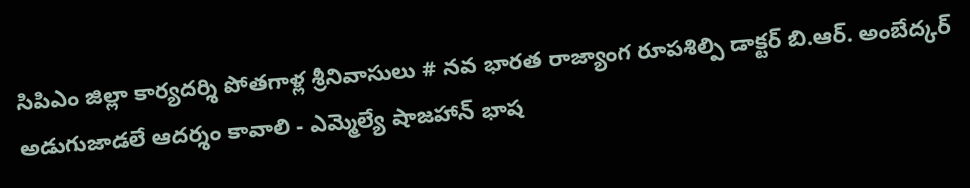సిపిఎం జిల్లా కార్యదర్శి పోతగాళ్ల శ్రీనివాసులు # నవ భారత రాజ్యాంగ రూపశిల్పి డాక్టర్ బి.ఆర్. అంబేద్కర్ అడుగుజాడలే ఆదర్శం కావాలి - ఎమ్మెల్యే షాజహాన్ భాష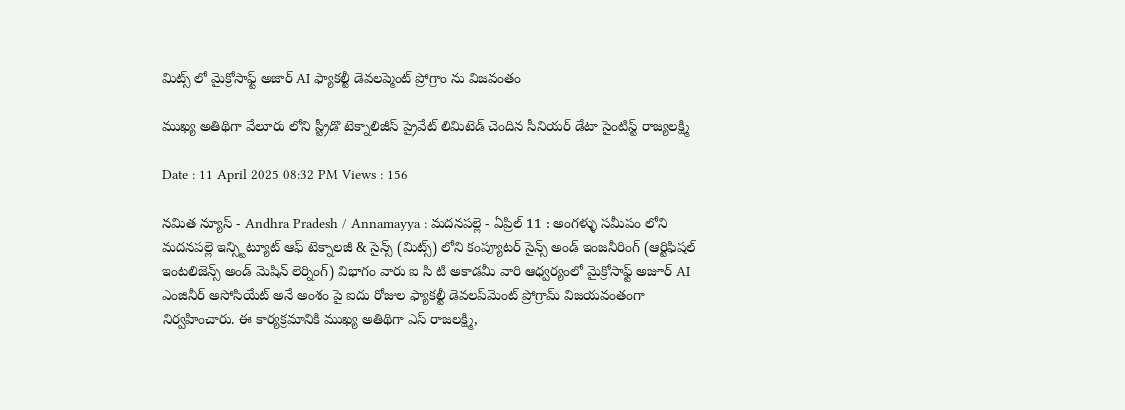మిట్స్ లో మైక్రోసాఫ్ట్ అజార్ AI ఫ్యాకల్టీ డెవలప్మెంట్ ప్రోగ్రాం ను విజవంతం

ముఖ్య అతిథిగా వేలూరు లోని స్ట్రీడొ టెక్నాలిజీస్ ప్రైవేట్ లిమిటెడ్ చెందిన సీనియర్ డేటా సైంటిస్ట్ రాజ్యలక్ష్మి

Date : 11 April 2025 08:32 PM Views : 156

నమిత న్యూస్ - Andhra Pradesh / Annamayya : మదనపల్లె - ఏప్రిల్ 11 : అంగళ్ళు సమీపం లోని మదనపల్లె ఇన్స్టిట్యూట్ ఆఫ్ టెక్నాలజీ & సైన్స్ (మిట్స్) లోని కంప్యూటర్ సైన్స్ అండ్ ఇంజనీరింగ్ (ఆర్టిఫిషల్ ఇంటలిజెన్స్ అండ్ మెషిన్ లెర్నింగ్) విభాగం వారు ఐ సి టి అకాడమీ వారి ఆధ్వర్యంలో మైక్రోసాఫ్ట్ అజూర్ AI ఎంజినీర్ అసోసియేట్ అనే అంశం పై ఐదు రోజుల ఫ్యాకల్టీ డెవలప్‌మెంట్ ప్రోగ్రామ్ విజయవంతంగా నిర్వహించారు. ఈ కార్యక్రమానికి ముఖ్య అతిథిగా ఎస్ రాజలక్ష్మి,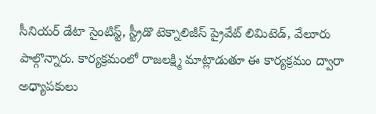సీనియర్ డేటా సైంటిస్ట్, స్ట్రీడొ టెక్నాలిజీస్ ప్రైవేట్ లిమిటెడ్, వేలూరు పాల్గొన్నారు. కార్యక్రమంలో రాజలక్ష్మి మాట్లాడుతూ ఈ కార్యక్రమం ద్వారా అధ్యాపకులు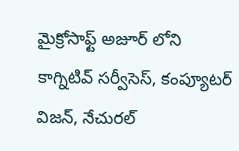మైక్రోసాఫ్ట్ అజూర్ లోని కాగ్నిటివ్ సర్వీసెస్, కంప్యూటర్ విజన్, నేచురల్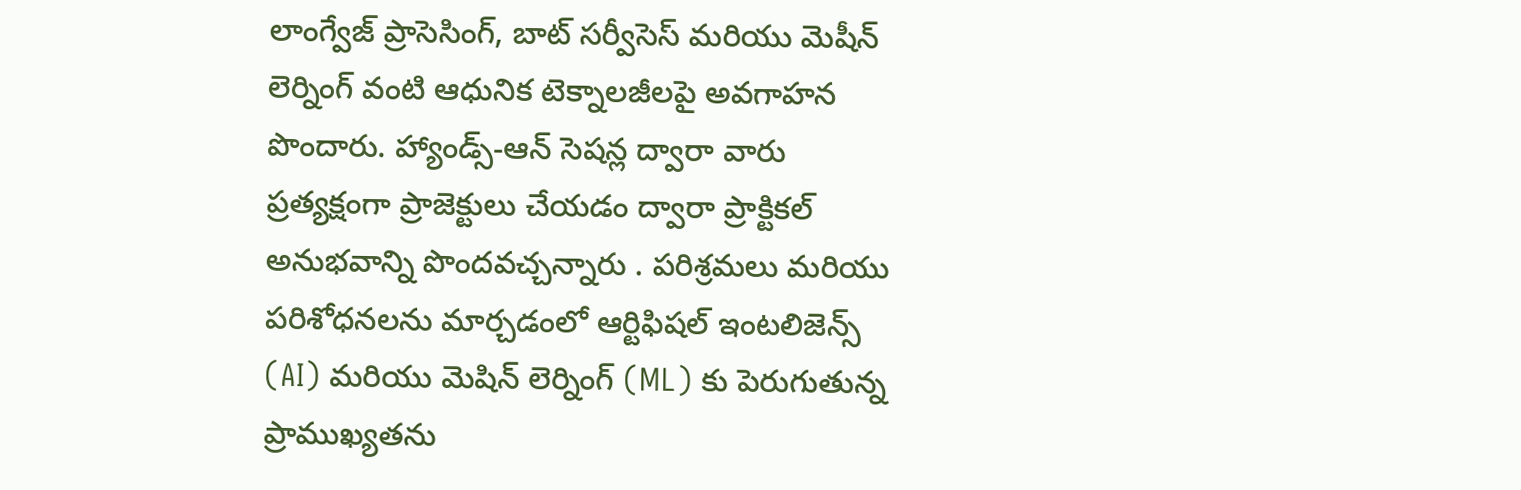లాంగ్వేజ్ ప్రాసెసింగ్, బాట్ సర్వీసెస్ మరియు మెషీన్ లెర్నింగ్ వంటి ఆధునిక టెక్నాలజీలపై అవగాహన పొందారు. హ్యాండ్స్-ఆన్ సెషన్ల ద్వారా వారు ప్రత్యక్షంగా ప్రాజెక్టులు చేయడం ద్వారా ప్రాక్టికల్ అనుభవాన్ని పొందవచ్చన్నారు . పరిశ్రమలు మరియు పరిశోధనలను మార్చడంలో ఆర్టిఫిషల్ ఇంటలిజెన్స్ (AI) మరియు మెషిన్ లెర్నింగ్ (ML) కు పెరుగుతున్న ప్రాముఖ్యతను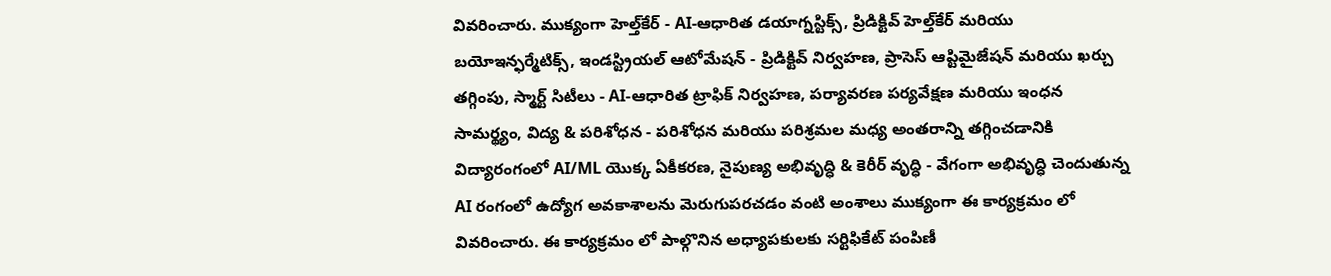వివరించారు. ముక్యంగా హెల్త్‌కేర్ - AI-ఆధారిత డయాగ్నస్టిక్స్, ప్రిడిక్టివ్ హెల్త్‌కేర్ మరియు బయోఇన్ఫర్మేటిక్స్, ఇండస్ట్రియల్ ఆటోమేషన్ - ప్రిడిక్టివ్ నిర్వహణ, ప్రాసెస్ ఆప్టిమైజేషన్ మరియు ఖర్చు తగ్గింపు, స్మార్ట్ సిటీలు - AI-ఆధారిత ట్రాఫిక్ నిర్వహణ, పర్యావరణ పర్యవేక్షణ మరియు ఇంధన సామర్థ్యం, విద్య & పరిశోధన - పరిశోధన మరియు పరిశ్రమల మధ్య అంతరాన్ని తగ్గించడానికి విద్యారంగంలో AI/ML యొక్క ఏకీకరణ, నైపుణ్య అభివృద్ధి & కెరీర్ వృద్ధి - వేగంగా అభివృద్ధి చెందుతున్న AI రంగంలో ఉద్యోగ అవకాశాలను మెరుగుపరచడం వంటి అంశాలు ముక్యంగా ఈ కార్యక్రమం లో వివరించారు. ఈ కార్యక్రమం లో పాల్గొనిన అధ్యాపకులకు సర్టిఫికేట్ పంపిణీ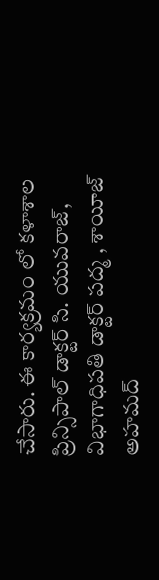చేసారు. ఈ కార్యక్రమం లో కళాశాల ప్రిన్సిపాల్ డాక్టర్ సి. యువరాజ్, విభాగాధిపతి డాక్టర్ పద్మ , శాయీజ్ అహమద్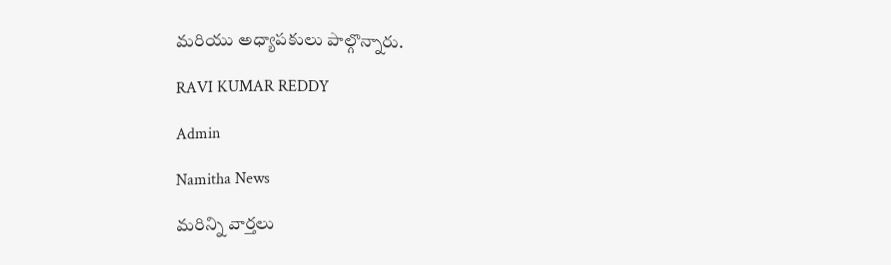మరియు అధ్యాపకులు పాల్గొన్నారు.

RAVI KUMAR REDDY

Admin

Namitha News

మరిన్ని వార్తలు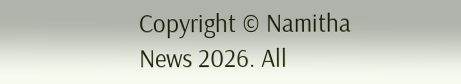Copyright © Namitha News 2026. All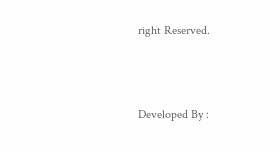right Reserved.



Developed By :